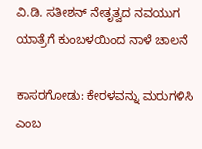ವಿ.ಡಿ. ಸತೀಶನ್ ನೇತೃತ್ವದ ನವಯುಗ ಯಾತ್ರೆಗೆ ಕುಂಬಳಯಿಂದ ನಾಳೆ ಚಾಲನೆ

ಕಾಸರಗೋಡು: ಕೇರಳವನ್ನು ಮರುಗಳಿಸಿ ಎಂಬ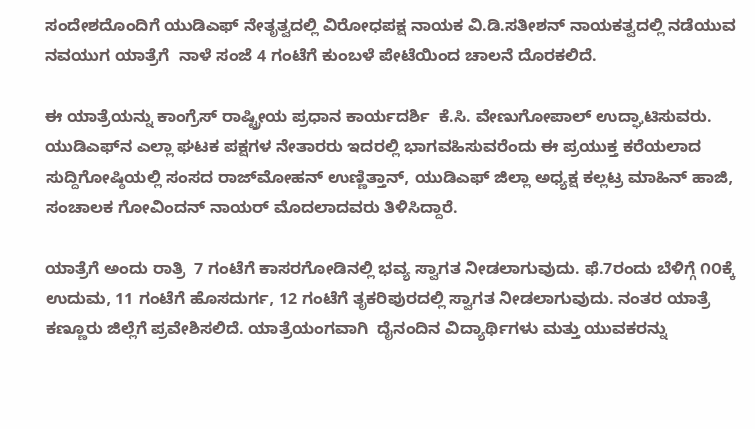ಸಂದೇಶದೊಂದಿಗೆ ಯುಡಿಎಫ್ ನೇತೃತ್ವದಲ್ಲಿ ವಿರೋಧಪಕ್ಷ ನಾಯಕ ವಿ.ಡಿ.ಸತೀಶನ್ ನಾಯಕತ್ವದಲ್ಲಿ ನಡೆಯುವ ನವಯುಗ ಯಾತ್ರೆಗೆ  ನಾಳೆ ಸಂಜೆ 4 ಗಂಟೆಗೆ ಕುಂಬಳೆ ಪೇಟೆಯಿಂದ ಚಾಲನೆ ದೊರಕಲಿದೆ.

ಈ ಯಾತ್ರೆಯನ್ನು ಕಾಂಗ್ರೆಸ್ ರಾಷ್ಟ್ರೀಯ ಪ್ರಧಾನ ಕಾರ್ಯದರ್ಶಿ  ಕೆ.ಸಿ. ವೇಣುಗೋಪಾಲ್ ಉದ್ಘಾಟಿಸುವರು. ಯುಡಿಎಫ್‌ನ ಎಲ್ಲಾ ಘಟಕ ಪಕ್ಷಗಳ ನೇತಾರರು ಇದರಲ್ಲಿ ಭಾಗವಹಿಸುವರೆಂದು ಈ ಪ್ರಯುಕ್ತ ಕರೆಯಲಾದ ಸುದ್ದಿಗೋಷ್ಠಿಯಲ್ಲಿ ಸಂಸದ ರಾಜ್‌ಮೋಹನ್ ಉಣ್ಣಿತ್ತಾನ್, ಯುಡಿಎಫ್ ಜಿಲ್ಲಾ ಅಧ್ಯಕ್ಷ ಕಲ್ಲಟ್ರ ಮಾಹಿನ್ ಹಾಜಿ, ಸಂಚಾಲಕ ಗೋವಿಂದನ್ ನಾಯರ್ ಮೊದಲಾದವರು ತಿಳಿಸಿದ್ದಾರೆ.

ಯಾತ್ರೆಗೆ ಅಂದು ರಾತ್ರಿ  7 ಗಂಟೆಗೆ ಕಾಸರಗೋಡಿನಲ್ಲಿ ಭವ್ಯ ಸ್ವಾಗತ ನೀಡಲಾಗುವುದು. ಫೆ.7ರಂದು ಬೆಳಿಗ್ಗೆ ೧೦ಕ್ಕೆ ಉದುಮ, 11 ಗಂಟೆಗೆ ಹೊಸದುರ್ಗ, 12 ಗಂಟೆಗೆ ತೃಕರಿಪುರದಲ್ಲಿ ಸ್ವಾಗತ ನೀಡಲಾಗುವುದು. ನಂತರ ಯಾತ್ರೆ ಕಣ್ಣೂರು ಜಿಲ್ಲೆಗೆ ಪ್ರವೇಶಿಸಲಿದೆ. ಯಾತ್ರೆಯಂಗವಾಗಿ  ದೈನಂದಿನ ವಿದ್ಯಾರ್ಥಿಗಳು ಮತ್ತು ಯುವಕರನ್ನು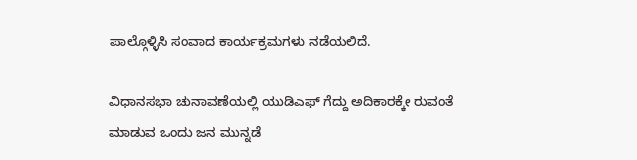ಪಾಲ್ಗೊಳ್ಳಿಸಿ ಸಂವಾದ ಕಾರ್ಯಕ್ರಮಗಳು ನಡೆಯಲಿದೆ.

ವಿಧಾನಸಭಾ ಚುನಾವಣೆಯಲ್ಲಿ ಯುಡಿಎಫ್ ಗೆದ್ದು ಅದಿಕಾರಕ್ಕೇ ರುವಂತೆ ಮಾಡುವ ಒಂದು ಜನ ಮುನ್ನಡೆ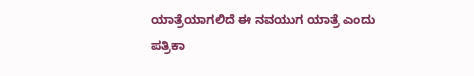ಯಾತ್ರೆಯಾಗಲಿದೆ ಈ ನವಯುಗ ಯಾತ್ರೆ ಎಂದು ಪತ್ರಿಕಾ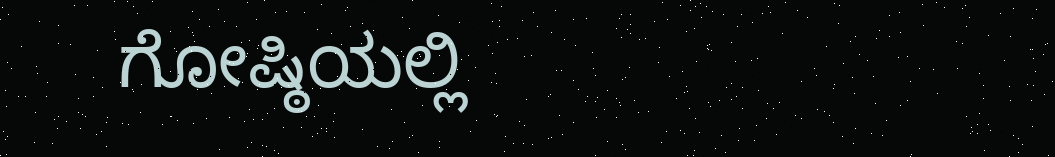ಗೋಷ್ಠಿಯಲ್ಲಿ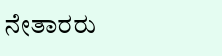ನೇತಾರರು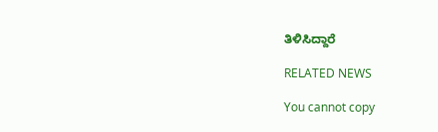ತಿಳಿಸಿದ್ದಾರೆ

RELATED NEWS

You cannot copy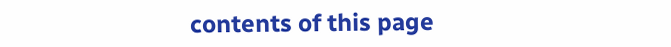contents of this page